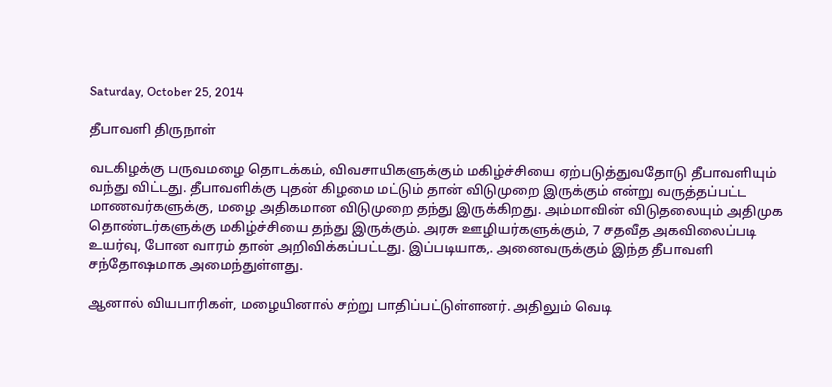Saturday, October 25, 2014

தீபாவளி திருநாள்

வடகிழக்கு பருவமழை தொடக்கம், விவசாயிகளுக்கும் மகிழ்ச்சியை ஏற்படுத்துவதோடு தீபாவளியும் வந்து விட்டது. தீபாவளிக்கு புதன் கிழமை மட்டும் தான் விடுமுறை இருக்கும் என்று வருத்தப்பட்ட மாணவர்களுக்கு, மழை அதிகமான விடுமுறை தந்து இருக்கிறது. அம்மாவின் விடுதலையும் அதிமுக தொண்டர்களுக்கு மகிழ்ச்சியை தந்து இருக்கும். அரசு ஊழியர்களுக்கும், 7 சதவீத அகவிலைப்படி உயர்வு, போன வாரம் தான் அறிவிக்கப்பட்டது. இப்படியாக,. அனைவருக்கும் இந்த தீபாவளி சந்தோஷமாக அமைந்துள்ளது.

ஆனால் வியபாரிகள், மழையினால் சற்று பாதிப்பட்டுள்ளனர். அதிலும் வெடி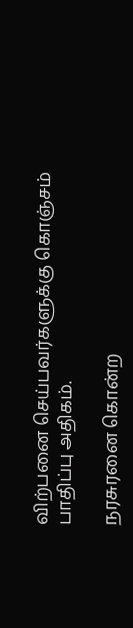விற்பனை செய்பவர்களுக்கு கொஞ்சம் பாதிப்பு அதிகம்.

நரசுரனை கொன்ற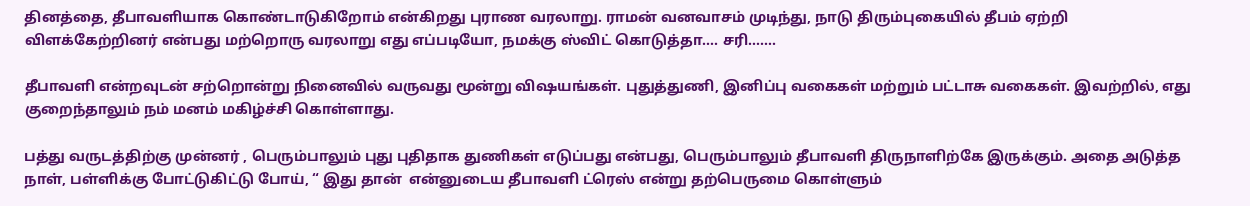தினத்தை, தீபாவளியாக கொண்டாடுகிறோம் என்கிறது புராண வரலாறு. ராமன் வனவாசம் முடிந்து, நாடு திரும்புகையில் தீபம் ஏற்றி விளக்கேற்றினர் என்பது மற்றொரு வரலாறு எது எப்படியோ, நமக்கு ஸ்விட் கொடுத்தா…. சரி…….

தீபாவளி என்றவுடன் சற்றொன்று நினைவில் வருவது மூன்று விஷயங்கள். புதுத்துணி, இனிப்பு வகைகள் மற்றும் பட்டாசு வகைகள். இவற்றில், எது குறைந்தாலும் நம் மனம் மகிழ்ச்சி கொள்ளாது.

பத்து வருடத்திற்கு முன்னர் , பெரும்பாலும் புது புதிதாக துணிகள் எடுப்பது என்பது, பெரும்பாலும் தீபாவளி திருநாளிற்கே இருக்கும். அதை அடுத்த நாள், பள்ளிக்கு போட்டுகிட்டு போய், “ இது தான்  என்னுடைய தீபாவளி ட்ரெஸ் என்று தற்பெருமை கொள்ளும்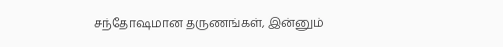சந்தோஷமான தருணங்கள், இன்னும்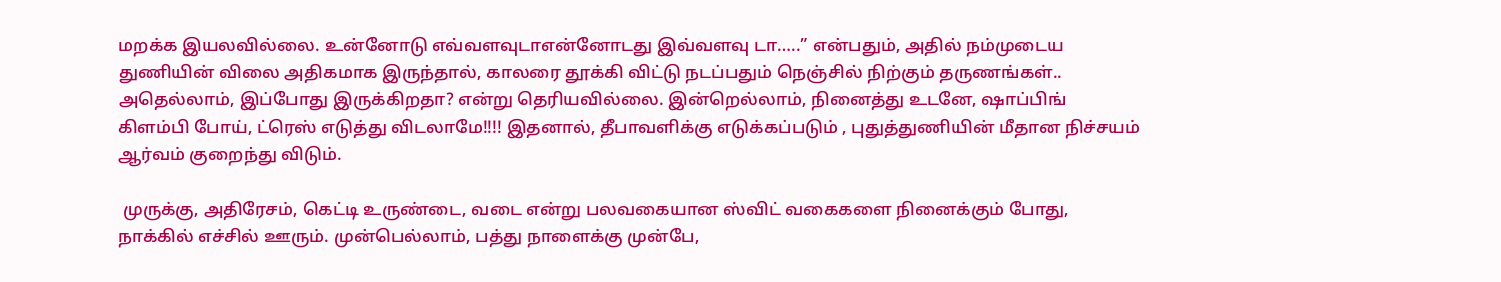மறக்க இயலவில்லை. உன்னோடு எவ்வளவுடாஎன்னோடது இவ்வளவு டா…..” என்பதும், அதில் நம்முடைய துணியின் விலை அதிகமாக இருந்தால், காலரை தூக்கி விட்டு நடப்பதும் நெஞ்சில் நிற்கும் தருணங்கள்.. அதெல்லாம், இப்போது இருக்கிறதா? என்று தெரியவில்லை. இன்றெல்லாம், நினைத்து உடனே, ஷாப்பிங் கிளம்பி போய், ட்ரெஸ் எடுத்து விடலாமே!!!! இதனால், தீபாவளிக்கு எடுக்கப்படும் , புதுத்துணியின் மீதான நிச்சயம் ஆர்வம் குறைந்து விடும்.

 முருக்கு, அதிரேசம், கெட்டி உருண்டை, வடை என்று பலவகையான ஸ்விட் வகைகளை நினைக்கும் போது, நாக்கில் எச்சில் ஊரும். முன்பெல்லாம், பத்து நாளைக்கு முன்பே,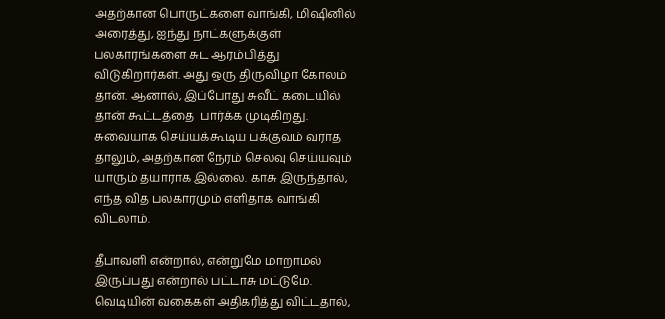அதற்கான பொருட்களை வாங்கி, மிஷினில் அரைத்து, ஐந்து நாட்களுக்குள் பலகாரங்களை சுட ஆரம்பித்து விடுகிறார்கள். அது ஒரு திருவிழா கோலம் தான். ஆனால், இப்போது சுவீட் கடையில் தான் கூட்டத்தை  பார்க்க முடிகிறது. சுவையாக செய்யக்கூடிய பக்குவம் வராத தாலும், அதற்கான நேரம் செலவு செய்யவும் யாரும் தயாராக இல்லை. காசு இருந்தால், எந்த வித பலகாரமும் எளிதாக வாங்கி விடலாம்.

தீபாவளி என்றால், என்றுமே மாறாமல் இருப்பது என்றால் பட்டாசு மட்டுமே. வெடியின் வகைகள் அதிகரித்து விட்டதால்,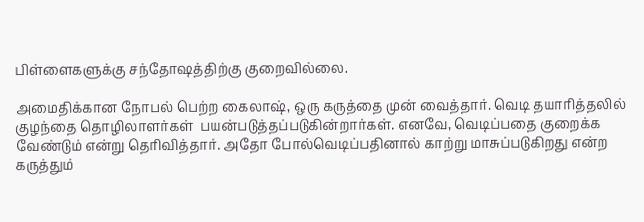பிள்ளைகளுக்கு சந்தோஷத்திற்கு குறைவில்லை.

அமைதிக்கான நோபல் பெற்ற கைலாஷ், ஒரு கருத்தை முன் வைத்தார். வெடி தயாரித்தலில் குழந்தை தொழிலாளர்கள்  பயன்படுத்தப்படுகின்றார்கள். எனவே, வெடிப்பதை குறைக்க வேண்டும் என்று தெரிவித்தார். அதோ போல்வெடிப்பதினால் காற்று மாசுப்படுகிறது என்ற கருத்தும்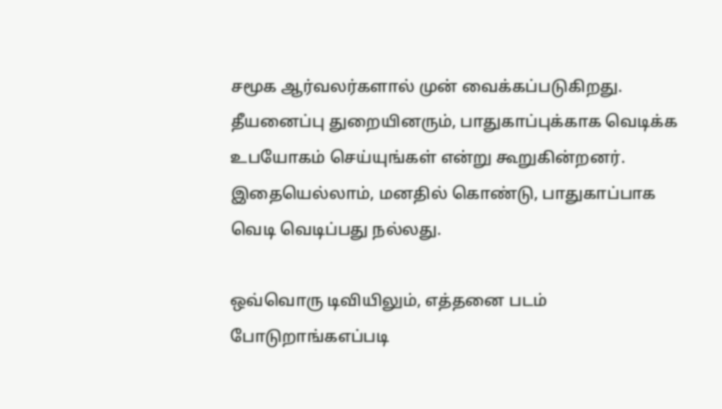சமூக ஆர்வலர்களால் முன் வைக்கப்படுகிறது. தீயனைப்பு துறையினரும், பாதுகாப்புக்காக வெடிக்க உபயோகம் செய்யுங்கள் என்று கூறுகின்றனர். இதையெல்லாம், மனதில் கொண்டு, பாதுகாப்பாக வெடி வெடிப்பது நல்லது.

ஒவ்வொரு டிவியிலும், எத்தனை படம் போடுறாங்கஎப்படி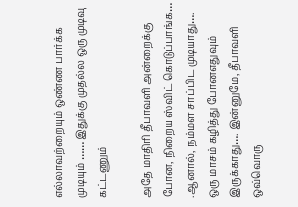எல்லாவற்றையும் ஒண்ண பார்க்க முடியும் …… இதுக்கு முதல்ல ஒரு முடிவு கட்டணும்

அதே மாதிரி தீபாவளி அன்றைக்கு போன, நிறைய ஸ்விட் கொடுப்பாங்க… .ஆனால், நம்மள சாப்பிட முடியாது…. ஒரு மாசம் கழித்து போனஎதுவும் இருக்காது…. இன்னுமே, தீபாவளி ஒவ்வொரு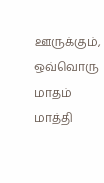ஊருக்கும், ஒவ்வொரு மாதம் மாத்தி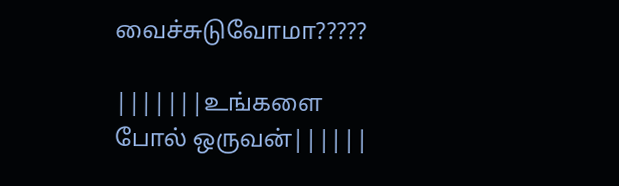வைச்சுடுவோமா?????

|||||||உங்களை போல் ஒருவன்||||||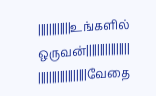||||||||||||உங்களில் ஒருவன்||||||||||||||||
||||||||||||||||||வேதை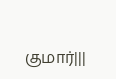குமார்|||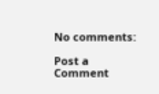No comments:

Post a Comment